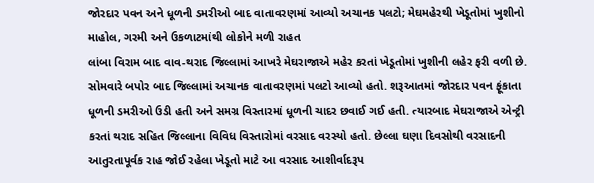જોરદાર પવન અને ધૂળની ડમરીઓ બાદ વાતાવરણમાં આવ્યો અચાનક પલટો; મેઘમહેરથી ખેડૂતોમાં ખુશીનો માહોલ, ગરમી અને ઉકળાટમાંથી લોકોને મળી રાહત
લાંબા વિરામ બાદ વાવ-થરાદ જિલ્લામાં આખરે મેઘરાજાએ મહેર કરતાં ખેડૂતોમાં ખુશીની લહેર ફરી વળી છે. સોમવારે બપોર બાદ જિલ્લામાં અચાનક વાતાવરણમાં પલટો આવ્યો હતો. શરૂઆતમાં જોરદાર પવન ફૂંકાતા ધૂળની ડમરીઓ ઉડી હતી અને સમગ્ર વિસ્તારમાં ધૂળની ચાદર છવાઈ ગઈ હતી. ત્યારબાદ મેઘરાજાએ એન્ટ્રી કરતાં થરાદ સહિત જિલ્લાના વિવિધ વિસ્તારોમાં વરસાદ વરસ્યો હતો. છેલ્લા ઘણા દિવસોથી વરસાદની આતુરતાપૂર્વક રાહ જોઈ રહેલા ખેડૂતો માટે આ વરસાદ આશીર્વાદરૂપ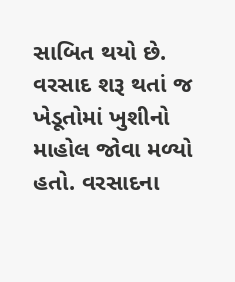સાબિત થયો છે. વરસાદ શરૂ થતાં જ ખેડૂતોમાં ખુશીનો માહોલ જોવા મળ્યો હતો. વરસાદના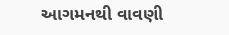આગમનથી વાવણી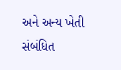અને અન્ય ખેતી સંબંધિત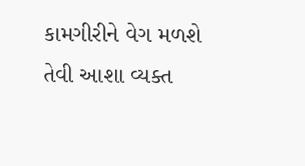કામગીરીને વેગ મળશે તેવી આશા વ્યક્ત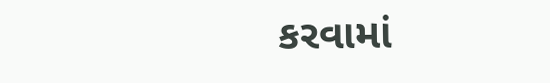કરવામાં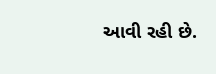આવી રહી છે.